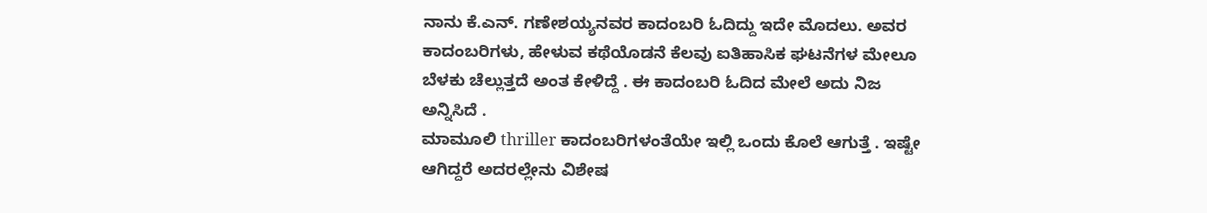ನಾನು ಕೆ.ಎನ್. ಗಣೇಶಯ್ಯನವರ ಕಾದಂಬರಿ ಓದಿದ್ದು ಇದೇ ಮೊದಲು. ಅವರ ಕಾದಂಬರಿಗಳು, ಹೇಳುವ ಕಥೆಯೊಡನೆ ಕೆಲವು ಐತಿಹಾಸಿಕ ಘಟನೆಗಳ ಮೇಲೂ ಬೆಳಕು ಚೆಲ್ಲುತ್ತದೆ ಅಂತ ಕೇಳಿದ್ದೆ . ಈ ಕಾದಂಬರಿ ಓದಿದ ಮೇಲೆ ಅದು ನಿಜ ಅನ್ನಿಸಿದೆ .
ಮಾಮೂಲಿ thriller ಕಾದಂಬರಿಗಳಂತೆಯೇ ಇಲ್ಲಿ ಒಂದು ಕೊಲೆ ಆಗುತ್ತೆ . ಇಷ್ಟೇ ಆಗಿದ್ದರೆ ಅದರಲ್ಲೇನು ವಿಶೇಷ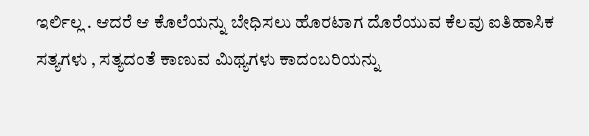ಇರ್ಲಿಲ್ಲ . ಆದರೆ ಆ ಕೊಲೆಯನ್ನು ಬೇಧಿಸಲು ಹೊರಟಾಗ ದೊರೆಯುವ ಕೆಲವು ಐತಿಹಾಸಿಕ ಸತ್ಯಗಳು , ಸತ್ಯದಂತೆ ಕಾಣುವ ಮಿಥ್ಯಗಳು ಕಾದಂಬರಿಯನ್ನು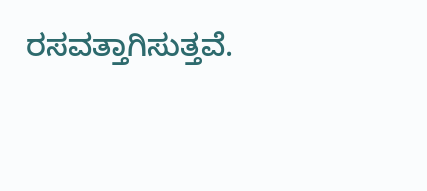ರಸವತ್ತಾಗಿಸುತ್ತವೆ.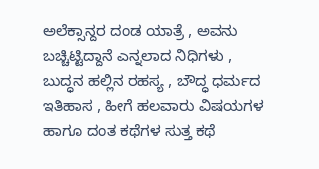ಅಲೆಕ್ಸಾನ್ದರ ದಂಡ ಯಾತ್ರೆ , ಅವನು ಬಚ್ಚಿಟ್ಟಿದ್ದಾನೆ ಎನ್ನಲಾದ ನಿಧಿಗಳು , ಬುದ್ಧನ ಹಲ್ಲಿನ ರಹಸ್ಯ , ಬೌದ್ಧ ಧರ್ಮದ ಇತಿಹಾಸ , ಹೀಗೆ ಹಲವಾರು ವಿಷಯಗಳ ಹಾಗೂ ದಂತ ಕಥೆಗಳ ಸುತ್ತ ಕಥೆ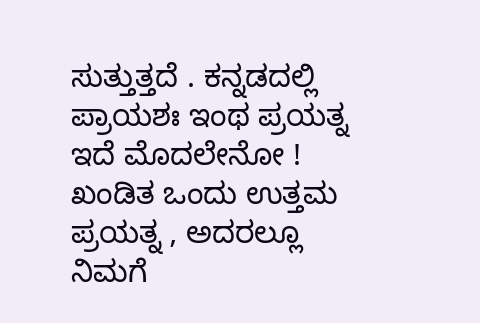ಸುತ್ತುತ್ತದೆ . ಕನ್ನಡದಲ್ಲಿ ಪ್ರಾಯಶಃ ಇಂಥ ಪ್ರಯತ್ನ ಇದೆ ಮೊದಲೇನೋ ! ಖಂಡಿತ ಒಂದು ಉತ್ತಮ ಪ್ರಯತ್ನ , ಅದರಲ್ಲೂ ನಿಮಗೆ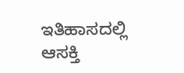ಇತಿಹಾಸದಲ್ಲಿ ಆಸಕ್ತಿ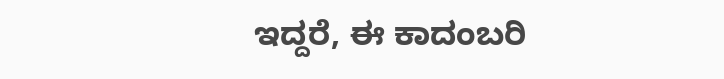ಇದ್ದರೆ, ಈ ಕಾದಂಬರಿ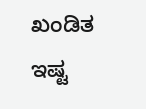ಖಂಡಿತ ಇಷ್ಟ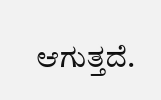ಆಗುತ್ತದೆ.